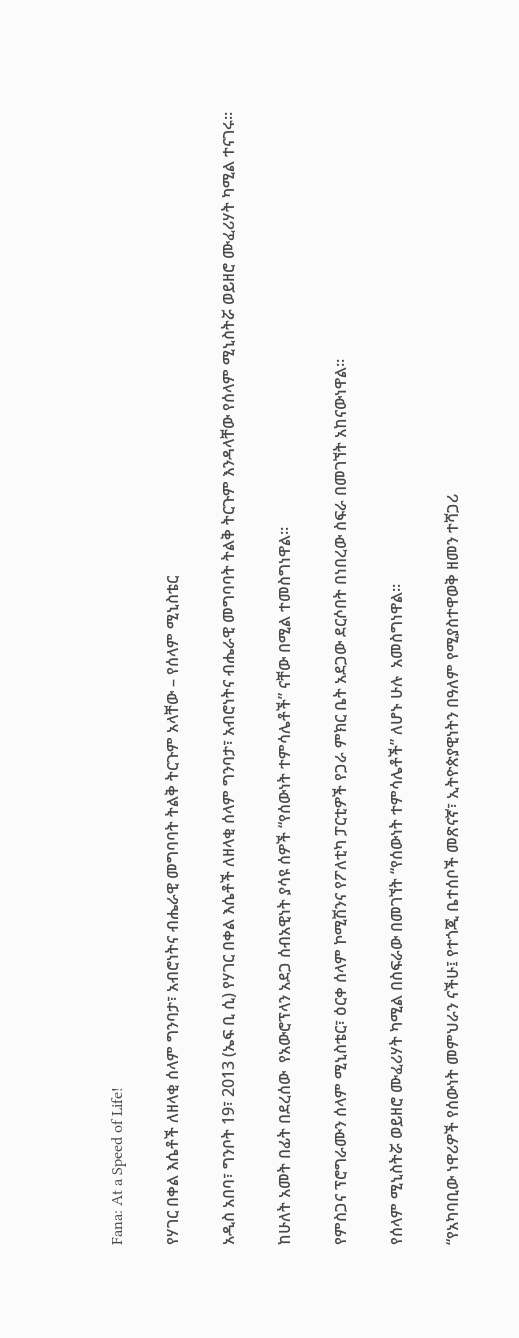Fana: At a Speed of Life!

የሃገር በቀል እሴቶች ለዘላቂ ሰላም ግንባታ፣ አብሮነትና ብሔራዊ መግባባት ትልቅ ትርጉም አላቸው – የሰላም ሚኒስቴር

አዲስ አበባ፣ ግንቦት 19፣ 2013 (ኤፍ ቢ ሲ) የሃገር በቀል እሴቶች ለዘላቂ ሰላም ግንባታ፣ አብሮነትና ብሔራዊ መግባባት ትልቅ ትርጉም እንዳላቸው የሰላም ሚኒስትሯ ወይዘሮ ሙፈሪሃት ካሚል ተናገሩ።

ከሁለት አመት በፊት በደረሰው  የአውሮፕላን አደጋ ሰብአዊነት ያሳዩ ሰዎች “የሰውነት ተምሳሌቶች” ናቸው በሚል ተመስግነዋል።

የምስጋና ፕሮግራሙን ሰላም ሚኒስቴር፣ ዕርቀ ሰላም ኮሚሽንና የፖለቲካ ፓርቲዎች የጋራ ምክር ቤት አደጋው ደርሶበት በነበረው ስፍራ በመገኘት አከናውነዋል።

የሰላም ሚኒስትሯ ወይዘሮ ሙፈሪሃት ካሚል በስፍራው በመገኘት “የሰውነት ተምሳሌቶች” ለሆኑ ሁሉ  አመስግነዋል።

“የአካባቢው ነዋሪዎች የሰውነት መምህራን ናችሁ፤ የተጎጂ ቤተሰቦች መጽናኛ፣ ኢትዮጵያዊነትን በዓለም የሚያስተዋወቅ ዘመን ተሻጋሪ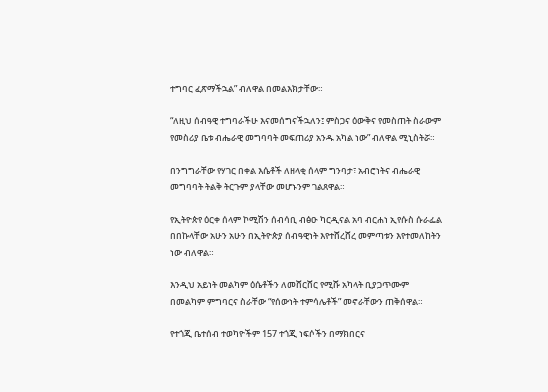ተግባር ፈጽማችኋል” ብለዋል በመልእክታቸው።

“ለዚህ ሰብዓዊ ተግባራችሁ እናመሰግናችኋለን፤ ምስጋና ዕውቅና የመስጠት ስራውም የመስሪያ ቤቱ ብሔራዊ መግባባት መፍጠሪያ አንዱ አካል ነው” ብለዋል ሚኒስትሯ።

በንግግራቸው የሃገር በቀል እሴቶች ለዘላቂ ሰላም ግንባታ፣ አብሮነትና ብሔራዊ መግባባት ትልቅ ትርጉም ያላቸው መሆኑንም ገልጸዋል።

የኢትዮጵየ ዕርቀ ሰላም ኮሚሽን ሰብሳቢ ብፅዑ ካርዲናል አባ ብርሐነ ኢየሱስ ሱራፌል በበኩላቸው አሁን አሁን በኢትዮጵያ ሰብዓዊነት እየተሸረሸረ መምጣቱን እየተመለከትን ነው ብለዋል።

እንዲህ አይነት መልካም ዕሴቶችን ለመሸርሸር የሚሹ አካላት ቢያጋጥሙም በመልካም ምግባርና ስራቸው “የሰውነት ተምሳሌቶች” መኖራቸውን ጠቅሰዋል።

የተጎጂ ቤተሰብ ተወካዮችም 157 ተጎጂ ነፍሶችን በማክበርና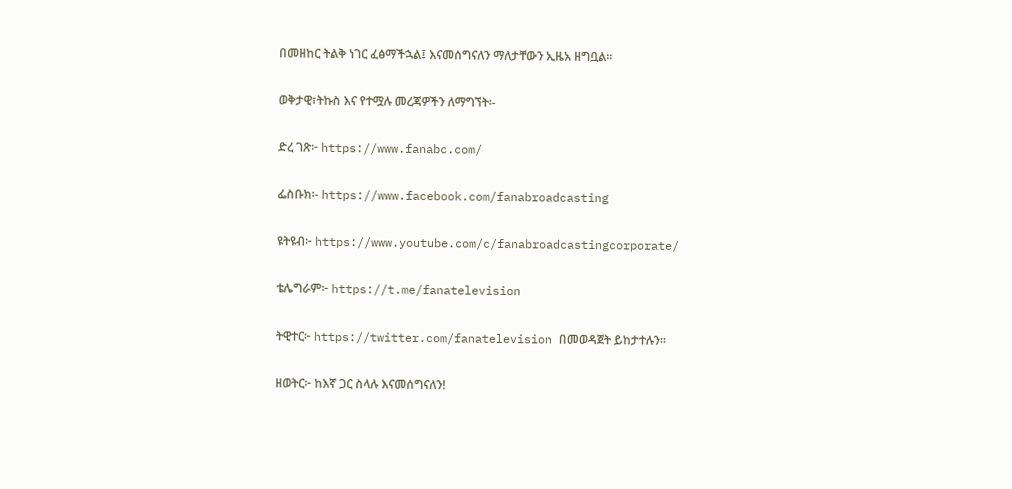በመዘከር ትልቅ ነገር ፈፅማችኋል፤ እናመሰግናለን ማለታቸውን ኢዜአ ዘግቧል።

ወቅታዊ፣ትኩስ እና የተሟሉ መረጃዎችን ለማግኘት፡-

ድረ ገጽ፦ https://www.fanabc.com/

ፌስቡክ፡- https://www.facebook.com/fanabroadcasting

ዩትዩብ፦ https://www.youtube.com/c/fanabroadcastingcorporate/

ቴሌግራም፦ https://t.me/fanatelevision

ትዊተር፦ https://twitter.com/fanatelevision በመወዳጀት ይከታተሉን፡፡

ዘወትር፦ ከእኛ ጋር ስላሉ እናመሰግናለን!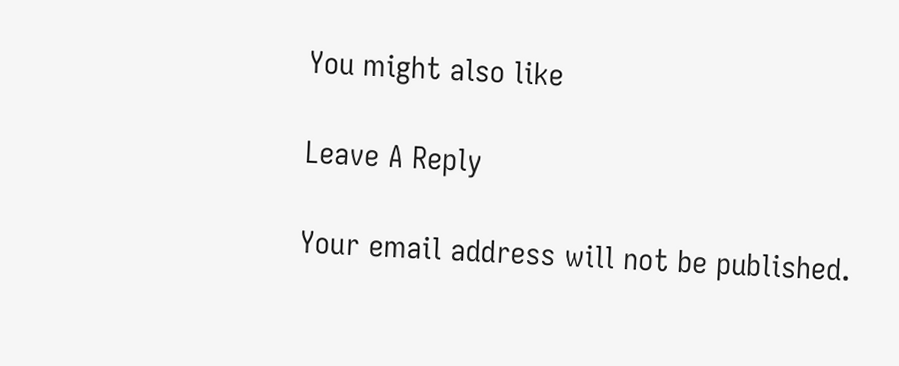You might also like

Leave A Reply

Your email address will not be published.